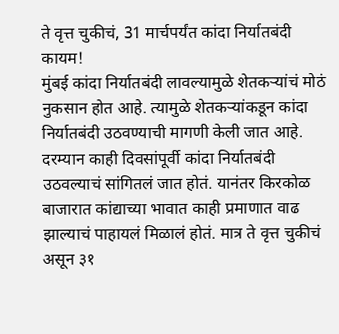ते वृत्त चुकीचं, 31 मार्चपर्यंत कांदा निर्यातबंदी कायम!
मुंबई कांदा निर्यातबंदी लावल्यामुळे शेतकऱ्यांचं मोठं नुकसान होत आहे. त्यामुळे शेतकऱ्यांकडून कांदा निर्यातबंदी उठवण्याची मागणी केली जात आहे. दरम्यान काही दिवसांपूर्वी कांदा निर्यातबंदी उठवल्याचं सांगितलं जात होतं. यानंतर किरकोळ बाजारात कांद्याच्या भावात काही प्रमाणात वाढ झाल्याचं पाहायलं मिळालं होतं. मात्र ते वृत्त चुकीचं असून ३१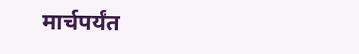मार्चपर्यंत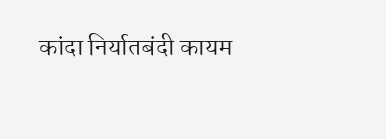कांदा निर्यातबंदी कायम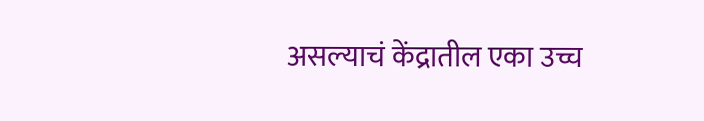असल्याचं केंद्रातील एका उच्च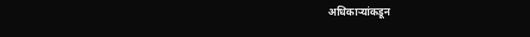अधिकाऱ्यांकडून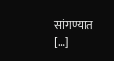सांगण्यात […]